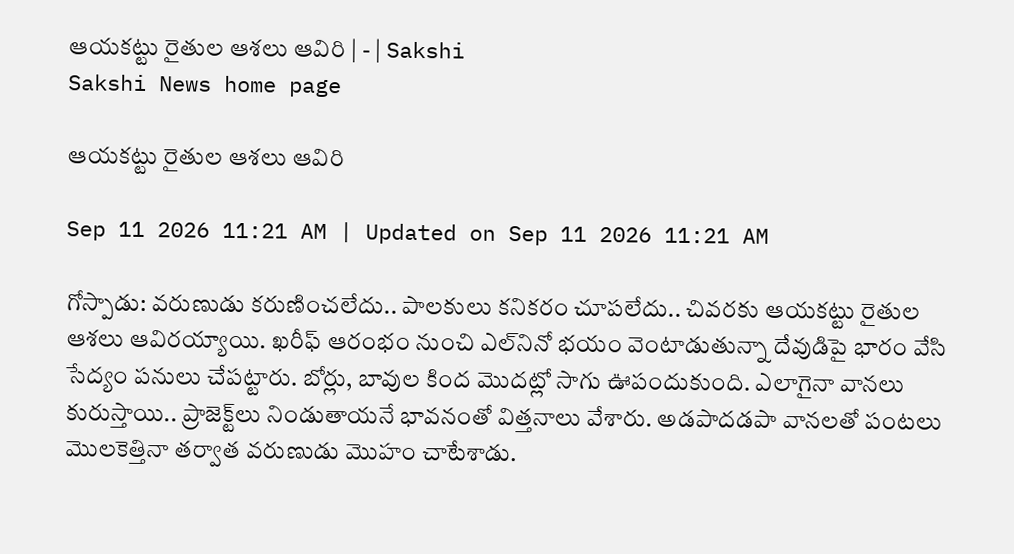ఆయకట్టు రైతుల ఆశలు ఆవిరి | - | Sakshi
Sakshi News home page

ఆయకట్టు రైతుల ఆశలు ఆవిరి

Sep 11 2026 11:21 AM | Updated on Sep 11 2026 11:21 AM

గోస్పాడు: వరుణుడు కరుణించలేదు.. పాలకులు కనికరం చూపలేదు.. చివరకు ఆయకట్టు రైతుల ఆశలు ఆవిరయ్యాయి. ఖరీఫ్‌ ఆరంభం నుంచి ఎల్‌నినో భయం వెంటాడుతున్నా దేవుడిపై భారం వేసి సేద్యం పనులు చేపట్టారు. బోర్లు, బావుల కింద మొదట్లో సాగు ఊపందుకుంది. ఎలాగైనా వానలు కురుస్తాయి.. ప్రాజెక్ట్‌లు నిండుతాయనే భావనంతో విత్తనాలు వేశారు. అడపాదడపా వానలతో పంటలు మొలకెత్తినా తర్వాత వరుణుడు మొహం చాటేశాడు.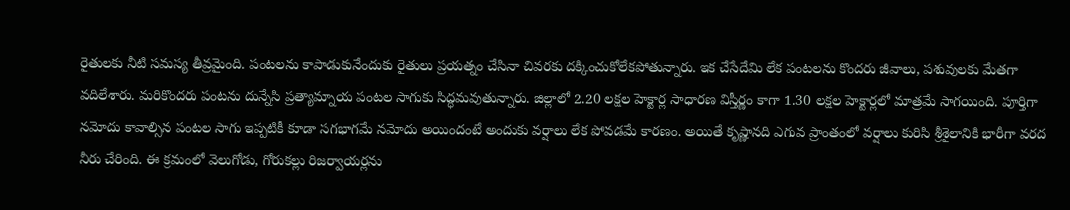రైతులకు నీటి సమస్య తీవ్రమైంది. పంటలను కాపాడుకునేందుకు రైతులు ప్రయత్నం చేసినా చివరకు దక్కించుకోలేకపోతున్నారు. ఇక చేసేదేమి లేక పంటలను కొందరు జీవాలు, పశువులకు మేతగా వదిలేశారు. మరికొందరు పంటను దున్నేసి ప్రత్యామ్నాయ పంటల సాగుకు సిద్ధమవుతున్నారు. జిల్లాలో 2.20 లక్షల హెక్టార్ల సాధారణ విస్తీర్ణం కాగా 1.30 లక్షల హెక్టార్లలో మాత్రమే సాగయింది. పూర్తిగా నమోదు కావాల్సిన పంటల సాగు ఇప్పటికీ కూడా సగభాగమే నమోదు అయిందంటే అందుకు వర్షాలు లేక పోవడమే కారణం. అయితే కృష్ణానది ఎగువ ప్రాంతంలో వర్షాలు కురిసి శ్రీశైలానికి భారీగా వరద నీరు చేరింది. ఈ క్రమంలో వెలుగోడు, గోరుకల్లు రిజర్వాయర్లను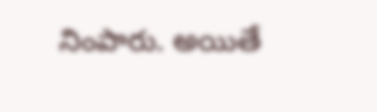నింపారు. అయితే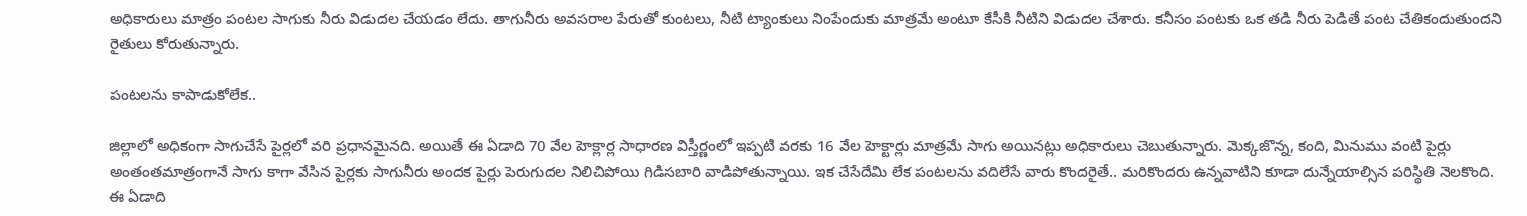అధికారులు మాత్రం పంటల సాగుకు నీరు విడుదల చేయడం లేదు. తాగునీరు అవసరాల పేరుతో కుంటలు, నీటి ట్యాంకులు నింపేందుకు మాత్రమే అంటూ కేసీకి నీటిని విడుదల చేశారు. కనీసం పంటకు ఒక తడి నీరు పెడితే పంట చేతికందుతుందని రైతులు కోరుతున్నారు.

పంటలను కాపాడుకోలేక..

జిల్లాలో అధికంగా సాగుచేసే పైర్లలో వరి ప్రధానమైనది. అయితే ఈ ఏడాది 70 వేల హెక్లార్ల సాధారణ విస్తీర్ణంలో ఇప్పటి వరకు 16 వేల హెక్టార్లు మాత్రమే సాగు అయినట్లు అధికారులు చెబుతున్నారు. మెక్కజొన్న, కంది, మినుము వంటి పైర్లు అంతంతమాత్రంగానే సాగు కాగా వేసిన పైర్లకు సాగునీరు అందక పైర్లు పెరుగుదల నిలిచిపోయి గిడిసబారి వాడిపోతున్నాయి. ఇక చేసేదేమి లేక పంటలను వదిలేసే వారు కొందరైతే.. మరికొందరు ఉన్నవాటిని కూడా దున్నేయాల్సిన పరిస్థితి నెలకొంది. ఈ ఏడాది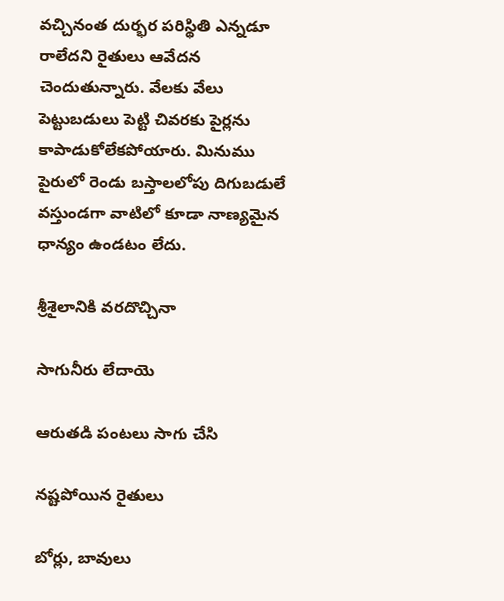వచ్చినంత దుర్భర పరిస్థితి ఎన్నడూ రాలేదని రైతులు ఆవేదన చెందుతున్నారు. వేలకు వేలు పెట్టుబడులు పెట్టి చివరకు పైర్లను కాపాడుకోలేకపోయారు. మినుము పైరులో రెండు బస్తాలలోపు దిగుబడులే వస్తుండగా వాటిలో కూడా నాణ్యమైన ధాన్యం ఉండటం లేదు.

శ్రీశైలానికి వరదొచ్చినా

సాగునీరు లేదాయె

ఆరుతడి పంటలు సాగు చేసి

నష్టపోయిన రైతులు

బోర్లు, బావులు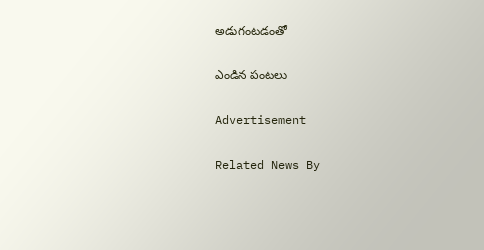అడుగంటడంతో

ఎండిన పంటలు

Advertisement

Related News By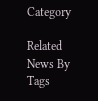Category

Related News By Tags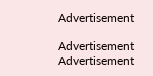Advertisement

Advertisement
Advertisement